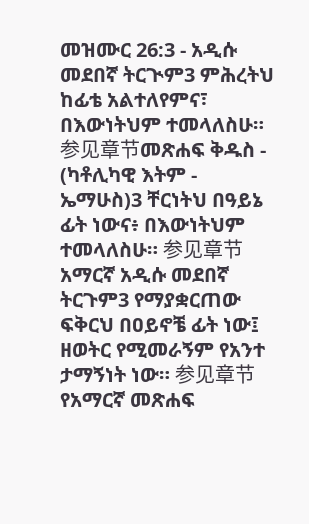መዝሙር 26:3 - አዲሱ መደበኛ ትርጒም3 ምሕረትህ ከፊቴ አልተለየምና፣ በእውነትህም ተመላለስሁ። 参见章节መጽሐፍ ቅዱስ - (ካቶሊካዊ እትም - ኤማሁስ)3 ቸርነትህ በዓይኔ ፊት ነውና፥ በእውነትህም ተመላለስሁ። 参见章节አማርኛ አዲሱ መደበኛ ትርጉም3 የማያቋርጠው ፍቅርህ በዐይኖቼ ፊት ነው፤ ዘወትር የሚመራኝም የአንተ ታማኝነት ነው። 参见章节የአማርኛ መጽሐፍ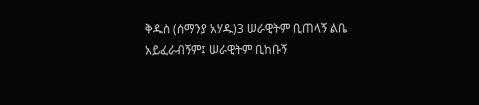ቅዱስ (ሰማንያ አሃዱ)3 ሠራዊትም ቢጠላኝ ልቤ አይፈራብኝም፤ ሠራዊትም ቢከቡኝ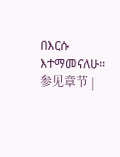በእርሱ እተማመናለሁ። 参见章节 |